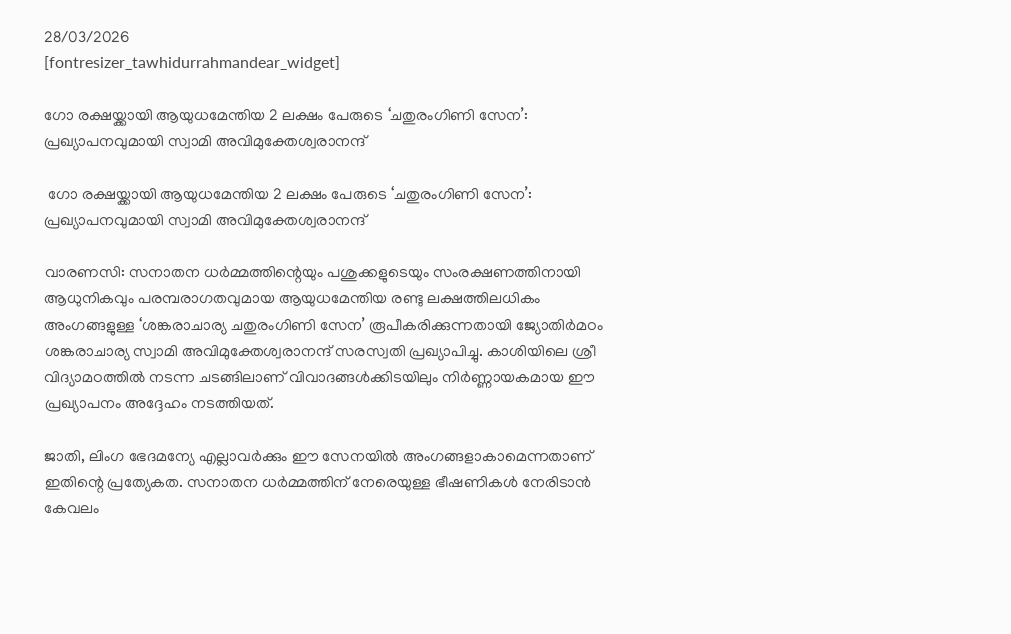28/03/2026
[fontresizer_tawhidurrahmandear_widget]

ഗോ രക്ഷയ്ക്കായി ആയുധമേന്തിയ 2 ലക്ഷം പേരുടെ ‘ചതുരംഗിണി സേന’: പ്രഖ്യാപനവുമായി സ്വാമി അവിമുക്തേശ്വരാനന്ദ്

 ഗോ രക്ഷയ്ക്കായി ആയുധമേന്തിയ 2 ലക്ഷം പേരുടെ ‘ചതുരംഗിണി സേന’: പ്രഖ്യാപനവുമായി സ്വാമി അവിമുക്തേശ്വരാനന്ദ്

വാരണസി: സനാതന ധർമ്മത്തിന്റെയും പശുക്കളുടെയും സംരക്ഷണത്തിനായി ആധുനികവും പരമ്പരാഗതവുമായ ആയുധമേന്തിയ രണ്ടു ലക്ഷത്തിലധികം അംഗങ്ങളുള്ള ‘ശങ്കരാചാര്യ ചതുരംഗിണി സേന’ രൂപീകരിക്കുന്നതായി ജ്യോതിർമഠം ശങ്കരാചാര്യ സ്വാമി അവിമുക്തേശ്വരാനന്ദ് സരസ്വതി പ്രഖ്യാപിച്ചു. കാശിയിലെ ശ്രീ വിദ്യാമഠത്തിൽ നടന്ന ചടങ്ങിലാണ് വിവാദങ്ങൾക്കിടയിലും നിർണ്ണായകമായ ഈ പ്രഖ്യാപനം അദ്ദേഹം നടത്തിയത്.

ജാതി, ലിംഗ ഭേദമന്യേ എല്ലാവർക്കും ഈ സേനയിൽ അംഗങ്ങളാകാമെന്നതാണ് ഇതിന്റെ പ്രത്യേകത. സനാതന ധർമ്മത്തിന് നേരെയുള്ള ഭീഷണികൾ നേരിടാൻ കേവലം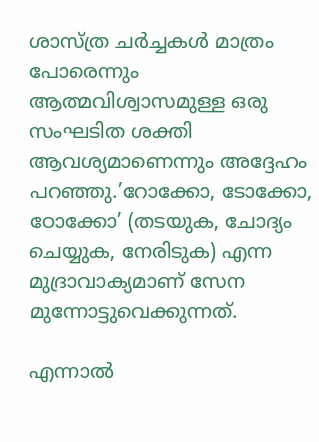ശാസ്ത്ര ചർച്ചകൾ മാത്രം പോരെന്നും ആത്മവിശ്വാസമുള്ള ഒരു സംഘടിത ശക്തി ആവശ്യമാണെന്നും അദ്ദേഹം പറഞ്ഞു.’റോക്കോ, ടോക്കോ, ഠോക്കോ’ (തടയുക, ചോദ്യം ചെയ്യുക, നേരിടുക) എന്ന മുദ്രാവാക്യമാണ് സേന മുന്നോട്ടുവെക്കുന്നത്.

എന്നാൽ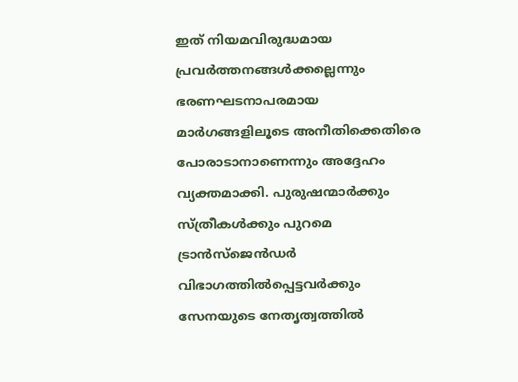ഇത് നിയമവിരുദ്ധമായ പ്രവർത്തനങ്ങൾക്കല്ലെന്നും ഭരണഘടനാപരമായ മാർഗങ്ങളിലൂടെ അനീതിക്കെതിരെ പോരാടാനാണെന്നും അദ്ദേഹം വ്യക്തമാക്കി. പുരുഷന്മാർക്കും സ്ത്രീകൾക്കും പുറമെ ട്രാൻസ്‌ജെൻഡർ വിഭാഗത്തിൽപ്പെട്ടവർക്കും സേനയുടെ നേതൃത്വത്തിൽ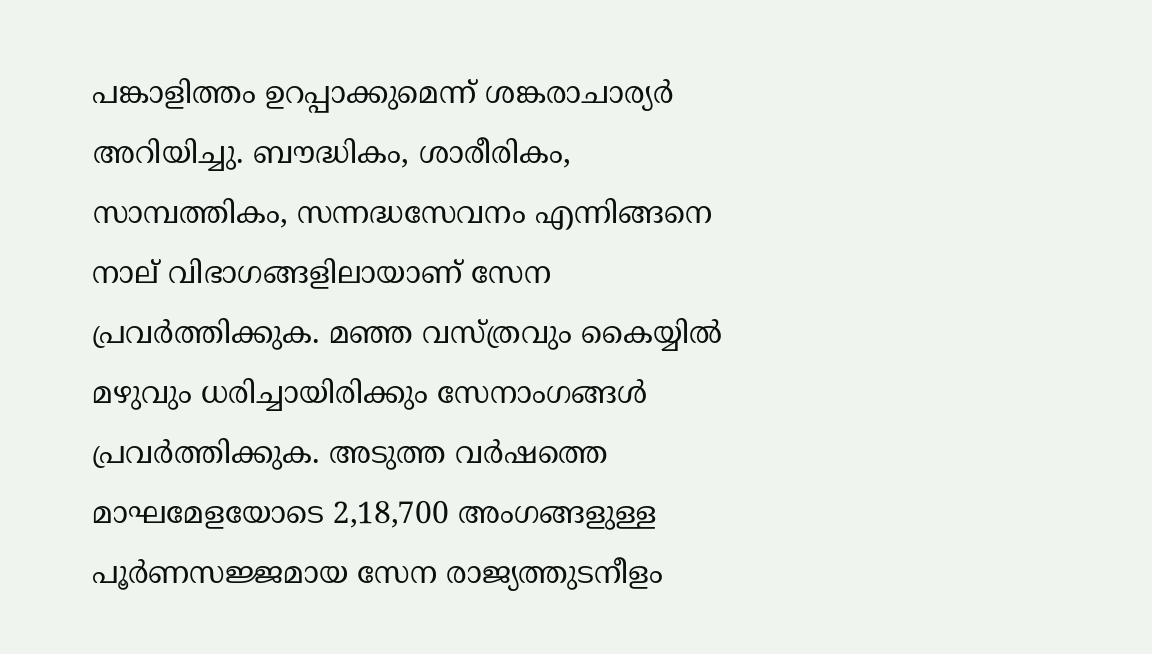പങ്കാളിത്തം ഉറപ്പാക്കുമെന്ന് ശങ്കരാചാര്യർ അറിയിച്ചു. ബൗദ്ധികം, ശാരീരികം, സാമ്പത്തികം, സന്നദ്ധസേവനം എന്നിങ്ങനെ നാല് വിഭാഗങ്ങളിലായാണ് സേന പ്രവർത്തിക്കുക. മഞ്ഞ വസ്ത്രവും കൈയ്യിൽ മഴുവും ധരിച്ചായിരിക്കും സേനാംഗങ്ങൾ പ്രവർത്തിക്കുക. അടുത്ത വർഷത്തെ മാഘമേളയോടെ 2,18,700 അംഗങ്ങളുള്ള പൂർണസജ്ജമായ സേന രാജ്യത്തുടനീളം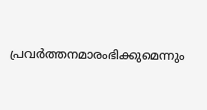പ്രവർത്തനമാരംഭിക്കുമെന്നും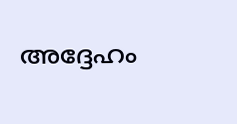അദ്ദേഹം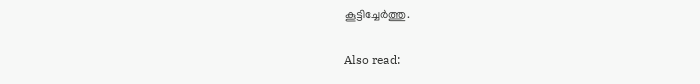കൂട്ടിച്ചേർത്തു.

Also read: